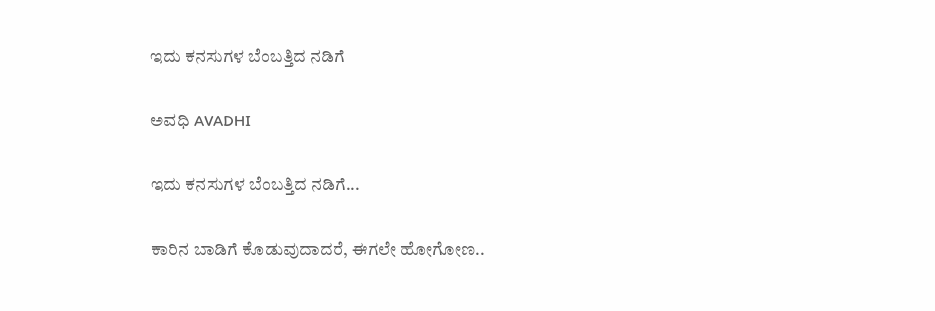ಇದು ಕನಸುಗಳ ಬೆಂಬತ್ತಿದ ನಡಿಗೆ‍

ಅವಧಿ AVADHI

ಇದು ಕನಸುಗಳ ಬೆಂಬತ್ತಿದ ನಡಿಗೆ...

ಕಾರಿನ ಬಾಡಿಗೆ ಕೊಡುವುದಾದರೆ, ಈಗಲೇ ಹೋಗೋಣ..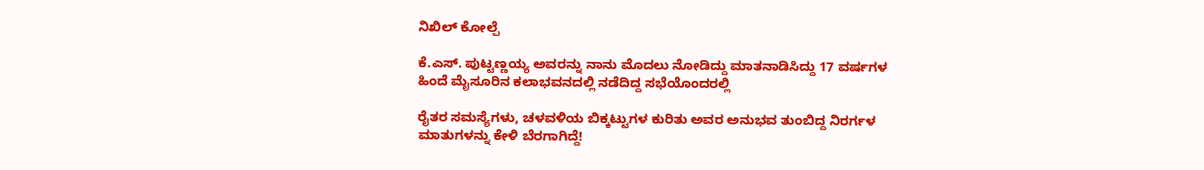ನಿಖಿಲ್ ಕೋಲ್ಪೆ

ಕೆ.ಎಸ್. ಪುಟ್ಟಣ್ಣಯ್ಯ ಅವರನ್ನು ನಾನು ಮೊದಲು ನೋಡಿದ್ದು ಮಾತನಾಡಿಸಿದ್ದು 17 ವರ್ಷಗಳ ಹಿಂದೆ ಮೈಸೂರಿನ ಕಲಾಭವನದಲ್ಲಿ ನಡೆದಿದ್ದ ಸಭೆಯೊಂದರಲ್ಲಿ

ರೈತರ ಸಮಸ್ಯೆಗಳು, ಚಳವಳಿಯ ಬಿಕ್ಕಟ್ಟುಗಳ ಕುರಿತು ಅವರ ಅನುಭವ ತುಂಬಿದ್ದ ನಿರರ್ಗಳ ಮಾತುಗಳನ್ನು ಕೇಳಿ ಬೆರಗಾಗಿದ್ದೆ!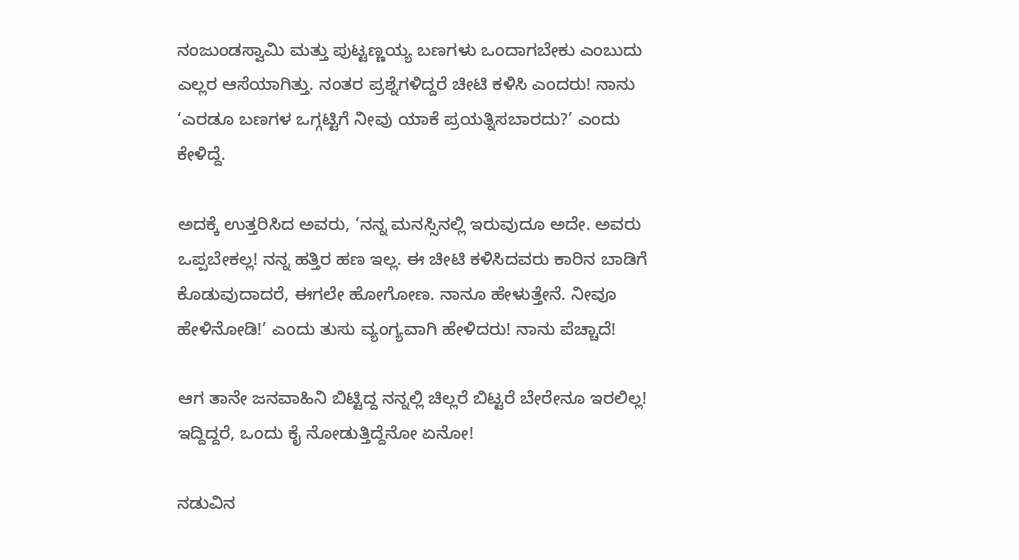ನಂಜುಂಡಸ್ವಾಮಿ ಮತ್ತು ಪುಟ್ಟಣ್ಣಯ್ಯ ಬಣಗಳು ಒಂದಾಗಬೇಕು ಎಂಬುದು ಎಲ್ಲರ ಆಸೆಯಾಗಿತ್ತು. ನಂತರ ಪ್ರಶ್ನೆಗಳಿದ್ದರೆ ಚೀಟಿ ಕಳಿಸಿ ಎಂದರು! ನಾನು ‘ಎರಡೂ ಬಣಗಳ ಒಗ್ಗಟ್ಟಿಗೆ ನೀವು ಯಾಕೆ ಪ್ರಯತ್ನಿಸಬಾರದು?’ ಎಂದು ಕೇಳಿದ್ದೆ.

ಅದಕ್ಕೆ ಉತ್ತರಿಸಿದ ಅವರು, ‘ನನ್ನ ಮನಸ್ಸಿನಲ್ಲಿ ಇರುವುದೂ ಅದೇ. ಅವರು ಒಪ್ಪಬೇಕಲ್ಲ! ನನ್ನ ಹತ್ತಿರ ಹಣ ಇಲ್ಲ. ಈ ಚೀಟಿ ಕಳಿಸಿದವರು ಕಾರಿನ ಬಾಡಿಗೆ ಕೊಡುವುದಾದರೆ, ಈಗಲೇ ಹೋಗೋಣ. ನಾನೂ ಹೇಳುತ್ತೇನೆ. ನೀವೂ ಹೇಳಿನೋಡಿ!’ ಎಂದು ತುಸು ವ್ಯಂಗ್ಯವಾಗಿ ಹೇಳಿದರು! ನಾನು ಪೆಚ್ಚಾದೆ!

ಆಗ ತಾನೇ ಜನವಾಹಿನಿ ಬಿಟ್ಟಿದ್ದ ನನ್ನಲ್ಲಿ ಚಿಲ್ಲರೆ ಬಿಟ್ಟರೆ ಬೇರೇನೂ ಇರಲಿಲ್ಲ! ಇದ್ದಿದ್ದರೆ, ಒಂದು ಕೈ ನೋಡುತ್ತಿದ್ದೆನೋ ಏನೋ!

ನಡುವಿನ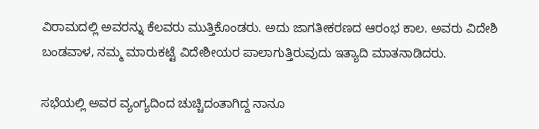ವಿರಾಮದಲ್ಲಿ ಅವರನ್ನು ಕೆಲವರು ಮುತ್ತಿಕೊಂಡರು. ಅದು ಜಾಗತೀಕರಣದ ಆರಂಭ ಕಾಲ. ಅವರು ವಿದೇಶಿ ಬಂಡವಾಳ, ನಮ್ಮ ಮಾರುಕಟ್ಟೆ ವಿದೇಶೀಯರ ಪಾಲಾಗುತ್ತಿರುವುದು ಇತ್ಯಾದಿ ಮಾತನಾಡಿದರು.

ಸಭೆಯಲ್ಲಿ ಅವರ ವ್ಯಂಗ್ಯದಿಂದ ಚುಚ್ಚಿದಂತಾಗಿದ್ದ ನಾನೂ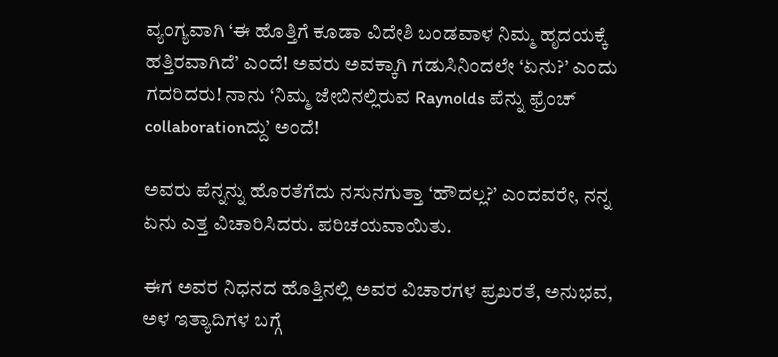ವ್ಯಂಗ್ಯವಾಗಿ ‘ಈ ಹೊತ್ತಿಗೆ ಕೂಡಾ ವಿದೇಶಿ ಬಂಡವಾಳ ನಿಮ್ಮ ಹೃದಯಕ್ಕೆ ಹತ್ತಿರವಾಗಿದೆ’ ಎಂದೆ! ಅವರು ಅವಕ್ಕಾಗಿ ಗಡುಸಿನಿಂದಲೇ ‘ಏನು?’ ಎಂದು ಗದರಿದರು! ನಾನು ‘ನಿಮ್ಮ ಜೇಬಿನಲ್ಲಿರುವ Raynolds ಪೆನ್ನು ಫ್ರೆಂಚ್ collaborationದ್ದು’ ಅಂದೆ!

ಅವರು ಪೆನ್ನನ್ನು ಹೊರತೆಗೆದು ನಸುನಗುತ್ತಾ ‘ಹೌದಲ್ಲ?’ ಎಂದವರೇ, ನನ್ನ ಏನು ಎತ್ತ ವಿಚಾರಿಸಿದರು. ಪರಿಚಯವಾಯಿತು.

ಈಗ ಅವರ ನಿಧನದ ಹೊತ್ತಿನಲ್ಲಿ ಅವರ ವಿಚಾರಗಳ ಪ್ರಖರತೆ, ಅನುಭವ, ಅಳ ಇತ್ಯಾದಿಗಳ ಬಗ್ಗೆ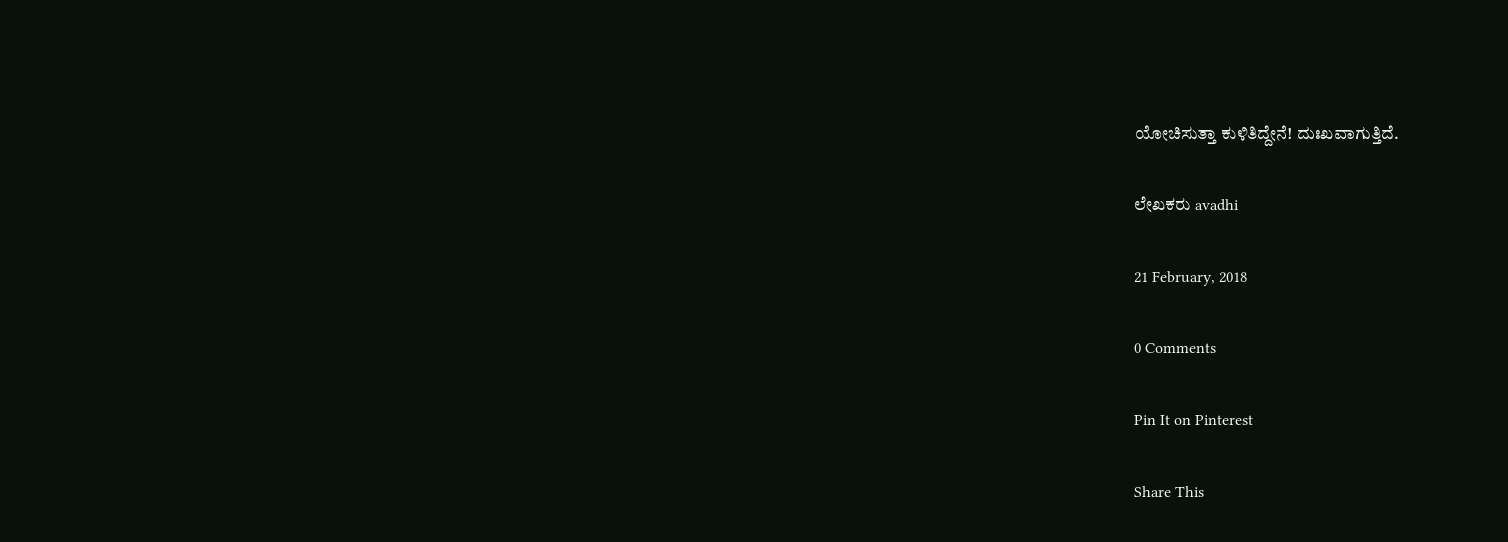ಯೋಚಿಸುತ್ತಾ ಕುಳಿತಿದ್ದೇನೆ! ದುಃಖವಾಗುತ್ತಿದೆ.

ಲೇಖಕರು avadhi

21 February, 2018

0 Comments

Pin It on Pinterest

Share This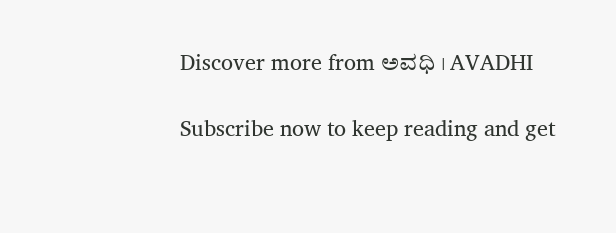Discover more from ಅವಧಿ । AVADHI

Subscribe now to keep reading and get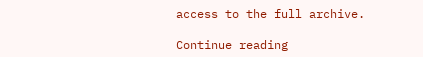access to the full archive.

Continue reading